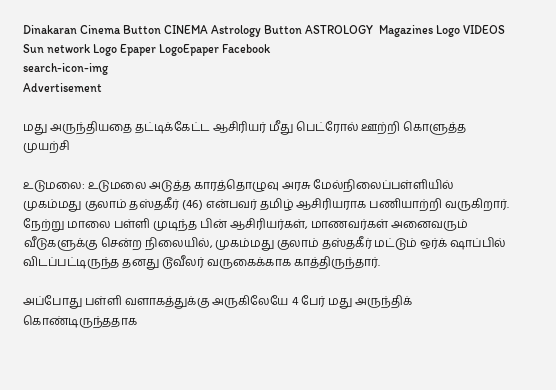Dinakaran Cinema Button CINEMA Astrology Button ASTROLOGY  Magazines Logo VIDEOS Sun network Logo Epaper LogoEpaper Facebook
search-icon-img
Advertisement

மது அருந்தியதை தட்டிக்கேட்ட ஆசிரியர் மீது பெட்ரோல் ஊற்றி கொளுத்த முயற்சி

உடுமலை: உடுமலை அடுத்த காரத்தொழுவு அரசு மேல்நிலைப்பள்ளியில் முகம்மது குலாம் தஸ்தகீர் (46) என்பவர் தமிழ் ஆசிரியராக பணியாற்றி வருகிறார். நேற்று மாலை பள்ளி முடிந்த பின் ஆசிரியர்கள், மாணவர்கள் அனைவரும் வீடுகளுக்கு சென்ற நிலையில், முகம்மது குலாம் தஸ்தகீர் மட்டும் ஒர்க் ஷாப்பில் விடப்பட்டிருந்த தனது டூவீலர் வருகைக்காக காத்திருந்தார்.

அப்போது பள்ளி வளாகத்துக்கு அருகிலேயே 4 பேர் மது அருந்திக் கொண்டிருந்ததாக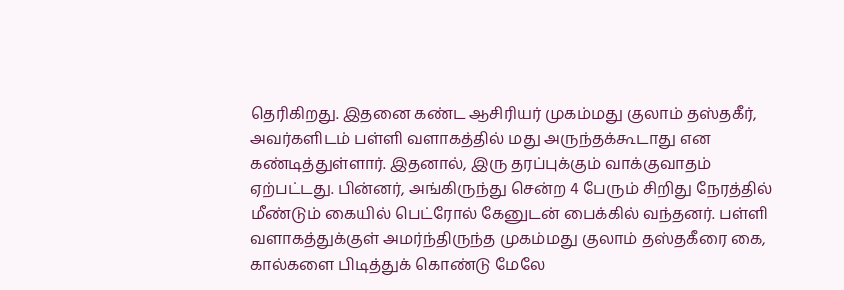தெரிகிறது. இதனை கண்ட ஆசிரியர் முகம்மது குலாம் தஸ்தகீர், அவர்களிடம் பள்ளி வளாகத்தில் மது அருந்தக்கூடாது என கண்டித்துள்ளார். இதனால், இரு தரப்புக்கும் வாக்குவாதம் ஏற்பட்டது. பின்னர், அங்கிருந்து சென்ற 4 பேரும் சிறிது நேரத்தில் மீண்டும் கையில் பெட்ரோல் கேனுடன் பைக்கில் வந்தனர். பள்ளி வளாகத்துக்குள் அமர்ந்திருந்த முகம்மது குலாம் தஸ்தகீரை கை, கால்களை பிடித்துக் கொண்டு மேலே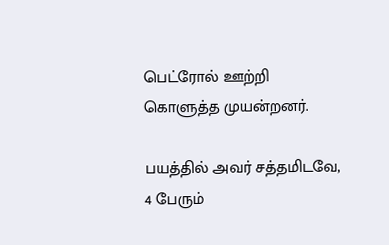பெட்ரோல் ஊற்றி கொளுத்த முயன்றனர்.

பயத்தில் அவர் சத்தமிடவே, 4 பேரும்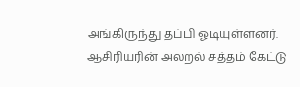அங்கிருந்து தப்பி ஓடியுள்ளனர். ஆசிரியரின் அலறல் சத்தம் கேட்டு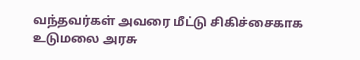வந்தவர்கள் அவரை மீட்டு சிகிச்சைகாக உடுமலை அரசு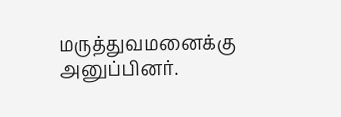மருத்துவமனைக்கு அனுப்பினர்.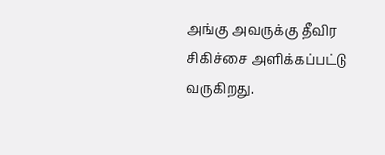அங்கு அவருக்கு தீவிர சிகிச்சை அளிக்கப்பட்டு வருகிறது.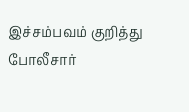இச்சம்பவம் குறித்து போலீசார்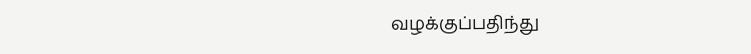வழக்குப்பதிந்து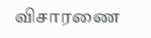விசாரணை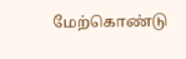மேற்கொண்டு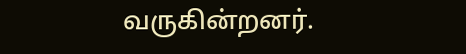வருகின்றனர்.